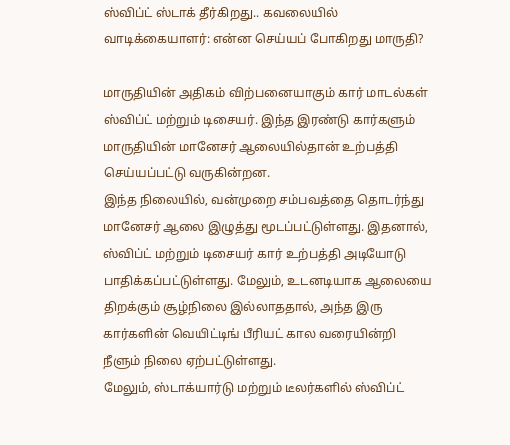ஸ்விப்ட் ஸ்டாக் தீர்கிறது.. கவலையில் வாடிக்கையாளர்: என்ன செய்யப் போகிறது மாருதி?

மாருதியின் அதிகம் விற்பனையாகும் கார் மாடல்கள் ஸ்விப்ட் மற்றும் டிசையர். இந்த இரண்டு கார்களும் மாருதியின் மானேசர் ஆலையில்தான் உற்பத்தி செய்யப்பட்டு வருகின்றன.
இந்த நிலையில், வன்முறை சம்பவத்தை தொடர்ந்து மானேசர் ஆலை இழுத்து மூடப்பட்டுள்ளது. இதனால், ஸ்விப்ட் மற்றும் டிசையர் கார் உற்பத்தி அடியோடு பாதிக்கப்பட்டுள்ளது. மேலும், உடனடியாக ஆலையை திறக்கும் சூழ்நிலை இல்லாததால், அந்த இரு கார்களின் வெயிட்டிங் பீரியட் கால வரையின்றி நீளும் நிலை ஏற்பட்டுள்ளது.
மேலும், ஸ்டாக்யார்டு மற்றும் டீலர்களில் ஸ்விப்ட்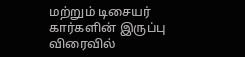மற்றும் டிசையர் கார்களின் இருப்பு விரைவில்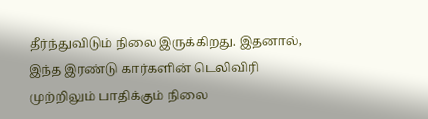தீர்ந்துவிடும் நிலை இருக்கிறது. இதனால், இந்த இரண்டு கார்களின் டெலிவிரி முற்றிலும் பாதிக்கும் நிலை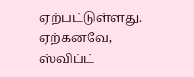ஏற்பட்டுள்ளது.
ஏற்கனவே, ஸ்விப்ட்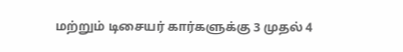மற்றும் டிசையர் கார்களுக்கு 3 முதல் 4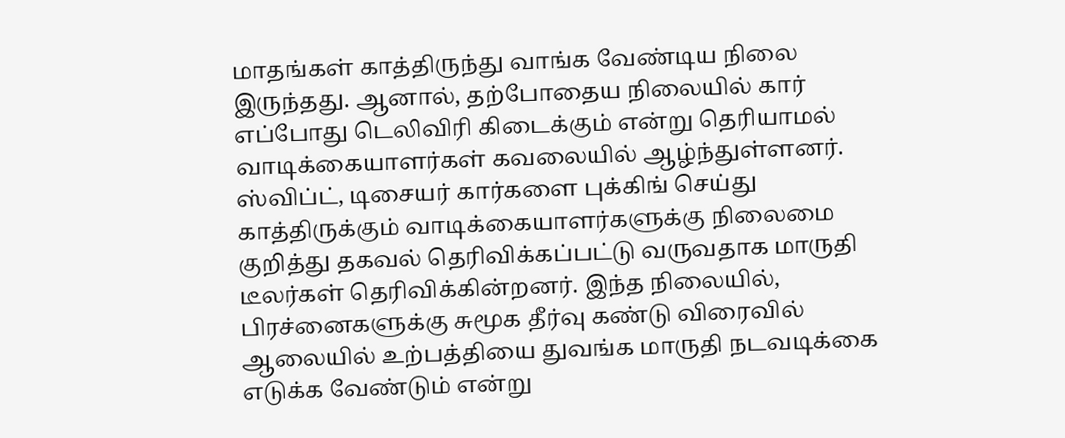மாதங்கள் காத்திருந்து வாங்க வேண்டிய நிலை இருந்தது. ஆனால், தற்போதைய நிலையில் கார் எப்போது டெலிவிரி கிடைக்கும் என்று தெரியாமல் வாடிக்கையாளர்கள் கவலையில் ஆழ்ந்துள்ளனர்.
ஸ்விப்ட், டிசையர் கார்களை புக்கிங் செய்து காத்திருக்கும் வாடிக்கையாளர்களுக்கு நிலைமை குறித்து தகவல் தெரிவிக்கப்பட்டு வருவதாக மாருதி டீலர்கள் தெரிவிக்கின்றனர். இந்த நிலையில், பிரச்னைகளுக்கு சுமூக தீர்வு கண்டு விரைவில் ஆலையில் உற்பத்தியை துவங்க மாருதி நடவடிக்கை எடுக்க வேண்டும் என்று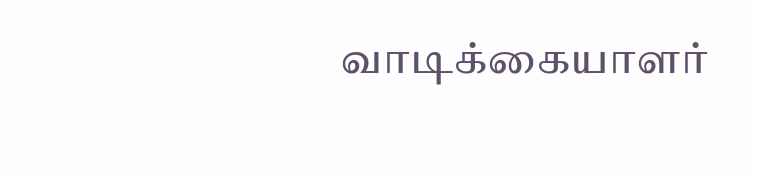வாடிக்கையாளர்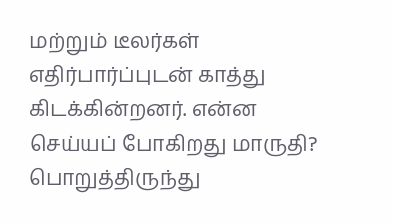மற்றும் டீலர்கள் எதிர்பார்ப்புடன் காத்து கிடக்கின்றனர். என்ன செய்யப் போகிறது மாருதி? பொறுத்திருந்து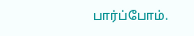பார்ப்போம்.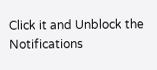Click it and Unblock the Notifications